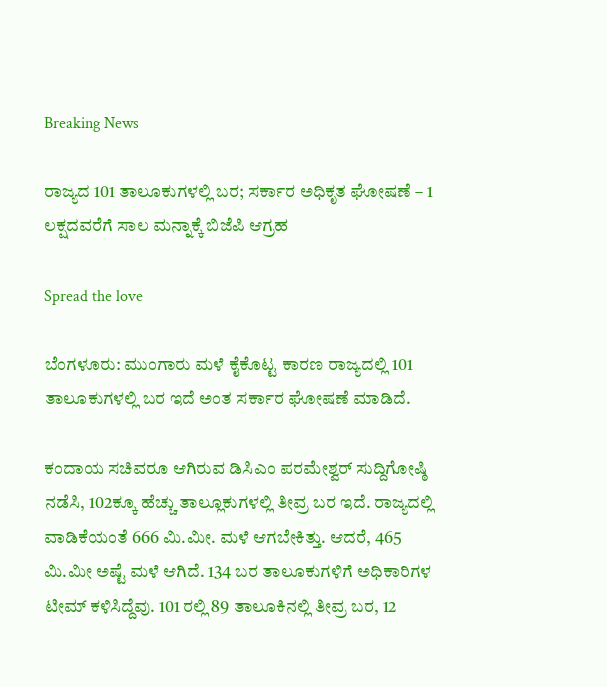Breaking News

ರಾಜ್ಯದ 101 ತಾಲೂಕುಗಳಲ್ಲಿ ಬರ; ಸರ್ಕಾರ ಅಧಿಕೃತ ಘೋಷಣೆ – 1 ಲಕ್ಷದವರೆಗೆ ಸಾಲ ಮನ್ನಾಕ್ಕೆ ಬಿಜೆಪಿ ಆಗ್ರಹ

Spread the love

ಬೆಂಗಳೂರು: ಮುಂಗಾರು ಮಳೆ ಕೈಕೊಟ್ಟ ಕಾರಣ ರಾಜ್ಯದಲ್ಲಿ 101 ತಾಲೂಕುಗಳಲ್ಲಿ ಬರ ಇದೆ ಅಂತ ಸರ್ಕಾರ ಘೋಷಣೆ ಮಾಡಿದೆ.

ಕಂದಾಯ ಸಚಿವರೂ ಆಗಿರುವ ಡಿಸಿಎಂ ಪರಮೇಶ್ವರ್ ಸುದ್ದಿಗೋಷ್ಠಿ ನಡೆಸಿ, 102ಕ್ಕೂ ಹೆಚ್ಚು ತಾಲ್ಲೂಕುಗಳಲ್ಲಿ ತೀವ್ರ ಬರ ಇದೆ. ರಾಜ್ಯದಲ್ಲಿ ವಾಡಿಕೆಯಂತೆ 666 ಮಿ.ಮೀ. ಮಳೆ ಆಗಬೇಕಿತ್ತು. ಆದರೆ, 465 ಮಿ.ಮೀ ಅಷ್ಟೆ ಮಳೆ ಆಗಿದೆ. 134 ಬರ ತಾಲೂಕುಗಳಿಗೆ ಅಧಿಕಾರಿಗಳ ಟೀಮ್ ಕಳಿಸಿದ್ದೆವು. 101 ರಲ್ಲಿ 89 ತಾಲೂಕಿನಲ್ಲಿ ತೀವ್ರ ಬರ, 12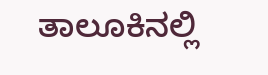ತಾಲೂಕಿನಲ್ಲಿ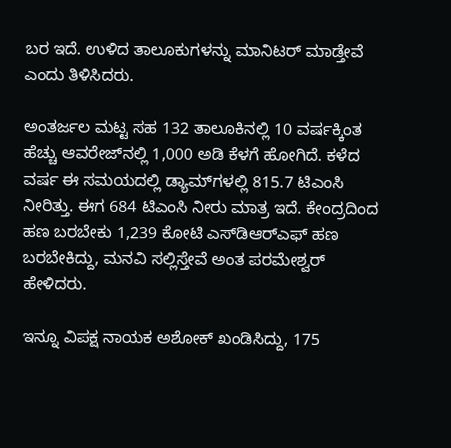ಬರ ಇದೆ. ಉಳಿದ ತಾಲೂಕುಗಳನ್ನು ಮಾನಿಟರ್ ಮಾಡ್ತೇವೆ ಎಂದು ತಿಳಿಸಿದರು.

ಅಂತರ್ಜಲ ಮಟ್ಟ ಸಹ 132 ತಾಲೂಕಿನಲ್ಲಿ 10 ವರ್ಷಕ್ಕಿಂತ ಹೆಚ್ಚು ಆವರೇಜ್‌ನಲ್ಲಿ 1,000 ಅಡಿ ಕೆಳಗೆ ಹೋಗಿದೆ. ಕಳೆದ ವರ್ಷ ಈ ಸಮಯದಲ್ಲಿ ಡ್ಯಾಮ್‌ಗಳಲ್ಲಿ 815.7 ಟಿಎಂಸಿ ನೀರಿತ್ತು. ಈಗ 684 ಟಿಎಂಸಿ ನೀರು ಮಾತ್ರ ಇದೆ. ಕೇಂದ್ರದಿಂದ ಹಣ ಬರಬೇಕು 1,239 ಕೋಟಿ ಎಸ್‌ಡಿಆರ್‌ಎಫ್ ಹಣ ಬರಬೇಕಿದ್ದು, ಮನವಿ ಸಲ್ಲಿಸ್ತೇವೆ ಅಂತ ಪರಮೇಶ್ವರ್ ಹೇಳಿದರು.

ಇನ್ನೂ ವಿಪಕ್ಷ ನಾಯಕ ಅಶೋಕ್ ಖಂಡಿಸಿದ್ದು, 175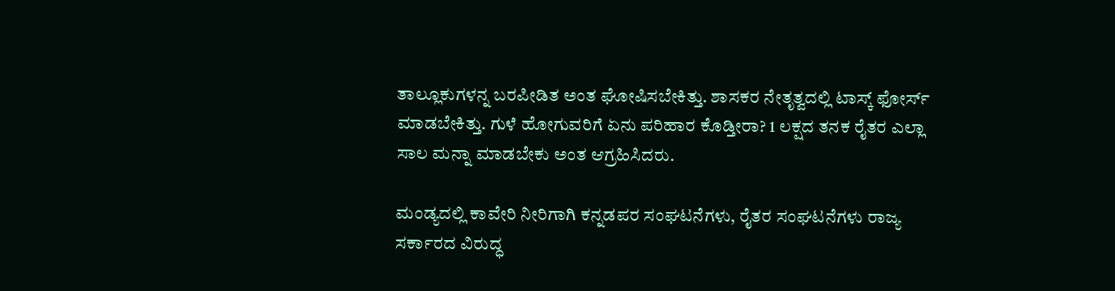ತಾಲ್ಲೂಕುಗಳನ್ನ ಬರಪೀಡಿತ ಅಂತ ಘೋಷಿಸಬೇಕಿತ್ತು. ಶಾಸಕರ ನೇತೃತ್ವದಲ್ಲಿ ಟಾಸ್ಕ್ ಫೋರ್ಸ್ ಮಾಡಬೇಕಿತ್ತು. ಗುಳೆ ಹೋಗುವರಿಗೆ ಏನು ಪರಿಹಾರ ಕೊಡ್ತೀರಾ? 1 ಲಕ್ಷದ ತನಕ ರೈತರ ಎಲ್ಲಾ ಸಾಲ ಮನ್ನಾ ಮಾಡಬೇಕು ಅಂತ ಆಗ್ರಹಿಸಿದರು.

ಮಂಡ್ಯದಲ್ಲಿ ಕಾವೇರಿ ನೀರಿಗಾಗಿ ಕನ್ನಡಪರ ಸಂಘಟನೆಗಳು, ರೈತರ ಸಂಘಟನೆಗಳು ರಾಜ್ಯ ಸರ್ಕಾರದ ವಿರುದ್ಧ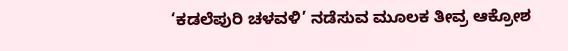‘ಕಡಲೆಪುರಿ ಚಳವಳಿ’ ನಡೆಸುವ ಮೂಲಕ ತೀವ್ರ ಆಕ್ರೋಶ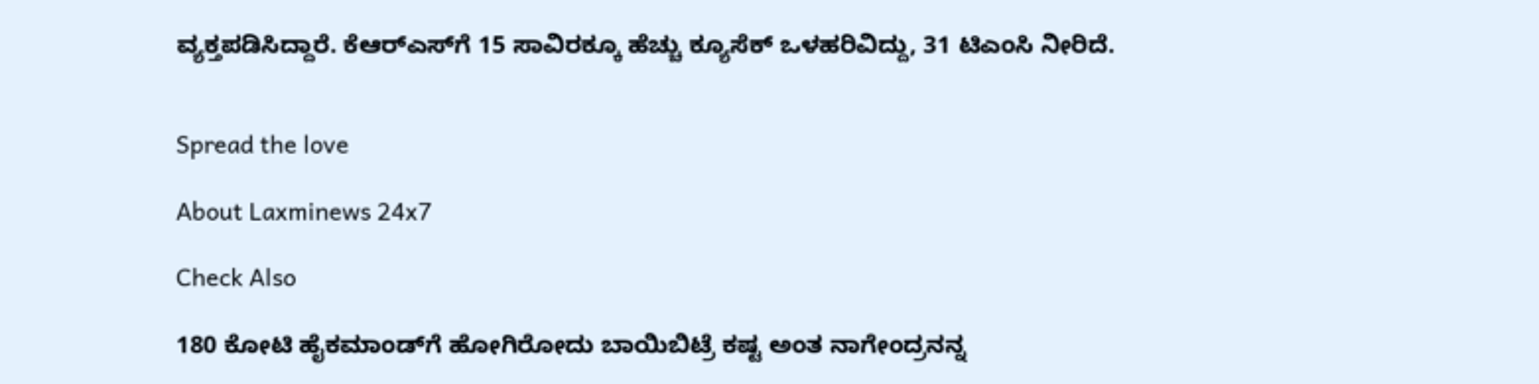ವ್ಯಕ್ತಪಡಿಸಿದ್ದಾರೆ. ಕೆಆರ್‌ಎಸ್‌ಗೆ 15 ಸಾವಿರಕ್ಕೂ ಹೆಚ್ಚು ಕ್ಯೂಸೆಕ್ ಒಳಹರಿವಿದ್ದು, 31 ಟಿಎಂಸಿ ನೀರಿದೆ.


Spread the love

About Laxminews 24x7

Check Also

180 ಕೋಟಿ ಹೈಕಮಾಂಡ್‌ಗೆ ಹೋಗಿರೋದು ಬಾಯಿಬಿಟ್ರೆ ಕಷ್ಟ ಅಂತ ನಾಗೇಂದ್ರನನ್ನ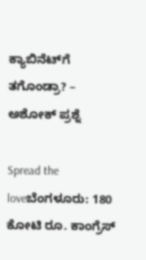ಕ್ಯಾಬಿನೆಟ್‌ಗೆ ತಗೊಂಡ್ರಾ? – ಅಶೋಕ್ ಪ್ರಶ್ನೆ

Spread the loveಬೆಂಗಳೂರು: 180 ಕೋಟಿ ರೂ. ಕಾಂಗ್ರೆಸ್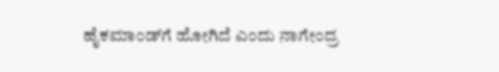ಹೈಕಮಾಂಡ್‌ಗೆ ಹೋಗಿದೆ ಎಂದು ನಾಗೇಂದ್ರ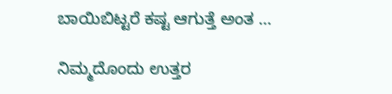ಬಾಯಿಬಿಟ್ಟರೆ ಕಷ್ಟ ಆಗುತ್ತೆ ಅಂತ …

ನಿಮ್ಮದೊಂದು ಉತ್ತರ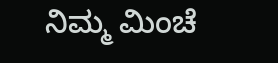ನಿಮ್ಮ ಮಿಂಚೆ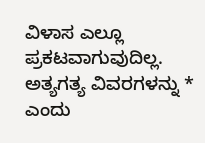ವಿಳಾಸ ಎಲ್ಲೂ ಪ್ರಕಟವಾಗುವುದಿಲ್ಲ. ಅತ್ಯಗತ್ಯ ವಿವರಗಳನ್ನು * ಎಂದು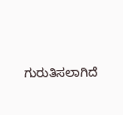ಗುರುತಿಸಲಾಗಿದೆ